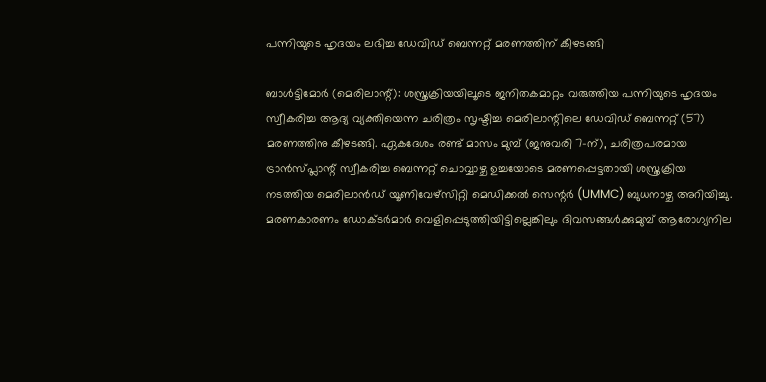പന്നിയുടെ ഹൃദയം ലഭിച്ച ഡേവിഡ് ബെന്നറ്റ് മരണത്തിന് കീഴടങ്ങി

ബാൾട്ടിമോർ (മെരിലാന്റ്): ശസ്ത്രക്രിയയിലൂടെ ജനിതകമാറ്റം വരുത്തിയ പന്നിയുടെ ഹൃദയം സ്വീകരിച്ച ആദ്യ വ്യക്തിയെന്ന ചരിത്രം സൃഷ്ടിച്ച മെരിലാന്റിലെ ഡേവിഡ് ബെന്നറ്റ് (57) മരണത്തിനു കീഴടങ്ങി. ഏകദേശം രണ്ട് മാസം മുമ്പ് (ജനുവരി 7-ന്), ചരിത്രപരമായ ട്രാന്‍സ്‌പ്ലാന്റ് സ്വീകരിച്ച ബെന്നറ്റ് ചൊവ്വാഴ്ച ഉച്ചയോടെ മരണപ്പെട്ടതായി ശസ്ത്രക്രിയ നടത്തിയ മെരിലാൻഡ് യൂണിവേഴ്സിറ്റി മെഡിക്കൽ സെന്റര്‍ (UMMC) ബുധനാഴ്ച അറിയിച്ചു. മരണകാരണം ഡോക്ടർമാർ വെളിപ്പെടുത്തിയിട്ടില്ലെങ്കിലും ദിവസങ്ങൾക്കുമുമ്പ് ആരോഗ്യനില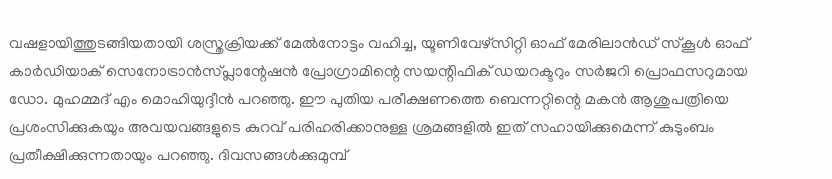വഷളായിത്തുടങ്ങിയതായി ശസ്ത്രക്രിയക്ക് മേല്‍നോട്ടം വഹിച്ച, യൂണിവേഴ്സിറ്റി ഓഫ് മേരിലാൻഡ് സ്കൂൾ ഓഫ് കാർഡിയാക് സെനോട്രാൻസ്പ്ലാന്റേഷൻ പ്രോഗ്രാമിന്റെ സയന്റിഫിക് ഡയറക്ടറും സർജറി പ്രൊഫസറുമായ ഡോ. മുഹമ്മദ് എം മൊഹിയുദ്ദീൻ പറഞ്ഞു. ഈ പുതിയ പരീക്ഷണത്തെ ബെന്നറ്റിന്റെ മകൻ ആശുപത്രിയെ പ്രശംസിക്കുകയും അവയവങ്ങളുടെ കുറവ് പരിഹരിക്കാനുള്ള ശ്രമങ്ങളിൽ ഇത് സഹായിക്കുമെന്ന് കുടുംബം പ്രതീക്ഷിക്കുന്നതായും പറഞ്ഞു. ദിവസങ്ങൾക്കുമുമ്പ്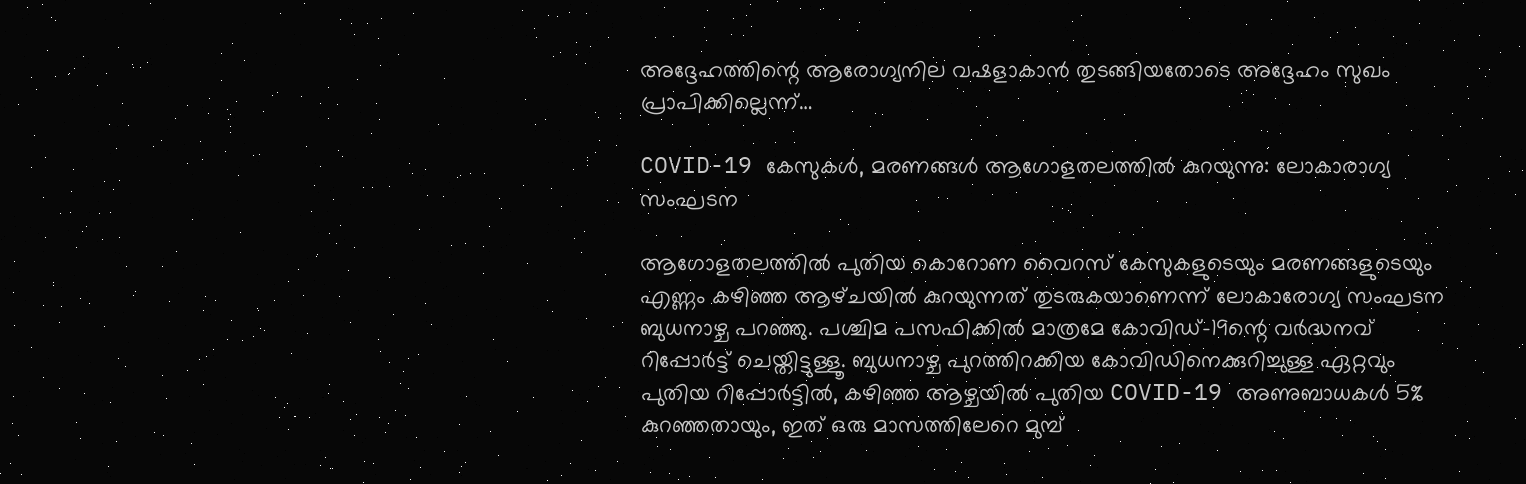അദ്ദേഹത്തിന്റെ ആരോഗ്യനില വഷളാകാൻ തുടങ്ങിയതോടെ അദ്ദേഹം സുഖം പ്രാപിക്കില്ലെന്ന്…

COVID-19 കേസുകൾ, മരണങ്ങൾ ആഗോളതലത്തിൽ കുറയുന്നു: ലോകാരാഗ്യ സംഘടന

ആഗോളതലത്തിൽ പുതിയ കൊറോണ വൈറസ് കേസുകളുടെയും മരണങ്ങളുടെയും എണ്ണം കഴിഞ്ഞ ആഴ്‌ചയിൽ കുറയുന്നത് തുടരുകയാണെന്ന് ലോകാരോഗ്യ സംഘടന ബുധനാഴ്ച പറഞ്ഞു. പശ്ചിമ പസഫിക്കില്‍ മാത്രമേ കോവിഡ്-19ന്റെ വർദ്ധനവ് റിപ്പോർട്ട് ചെയ്തിട്ടുള്ളൂ. ബുധനാഴ്ച പുറത്തിറക്കിയ കോവിഡിനെക്കുറിച്ചുള്ള ഏറ്റവും പുതിയ റിപ്പോർട്ടിൽ, കഴിഞ്ഞ ആഴ്ചയിൽ പുതിയ COVID-19 അണുബാധകൾ 5% കുറഞ്ഞതായും, ഇത് ഒരു മാസത്തിലേറെ മുമ്പ്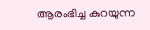ആരംഭിച്ച കുറയുന്ന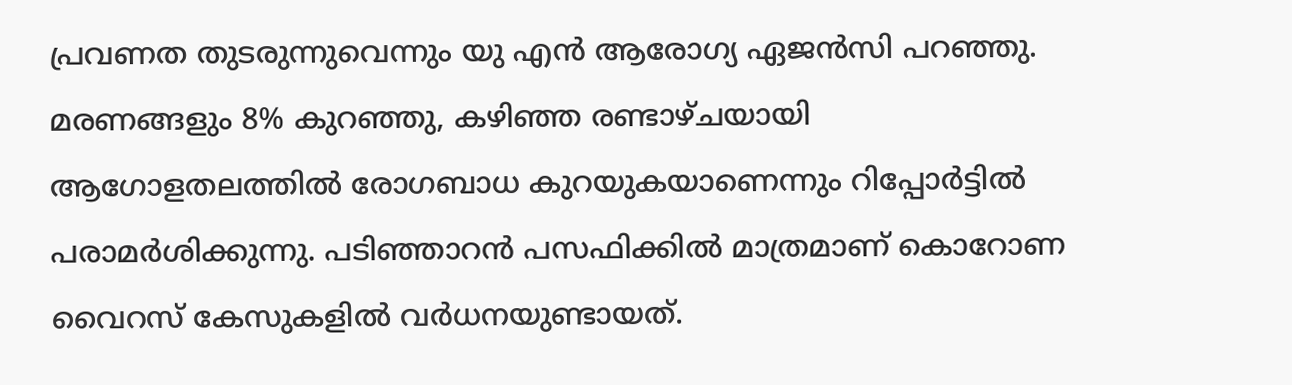പ്രവണത തുടരുന്നുവെന്നും യു എന്‍ ആരോഗ്യ ഏജന്‍സി പറഞ്ഞു. മരണങ്ങളും 8% കുറഞ്ഞു, കഴിഞ്ഞ രണ്ടാഴ്ചയായി ആഗോളതലത്തിൽ രോഗബാധ കുറയുകയാണെന്നും റിപ്പോര്‍ട്ടില്‍ പരാമര്‍ശിക്കുന്നു. പടിഞ്ഞാറൻ പസഫിക്കിൽ മാത്രമാണ് കൊറോണ വൈറസ് കേസുകളിൽ വർധനയുണ്ടായത്.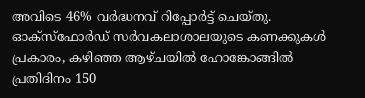അവിടെ 46% വർദ്ധനവ് റിപ്പോർട്ട് ചെയ്തു. ഓക്‌സ്‌ഫോർഡ് സർവകലാശാലയുടെ കണക്കുകൾ പ്രകാരം, കഴിഞ്ഞ ആഴ്‌ചയിൽ ഹോങ്കോങ്ങിൽ പ്രതിദിനം 150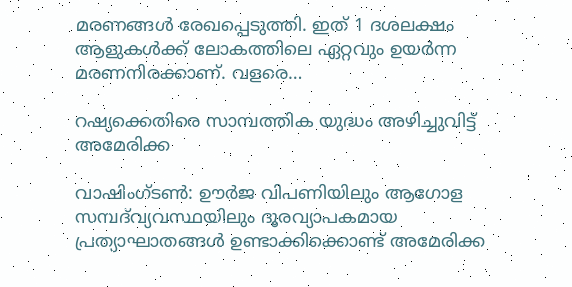മരണങ്ങൾ രേഖപ്പെടുത്തി. ഇത് 1 ദശലക്ഷം ആളുകൾക്ക് ലോകത്തിലെ ഏറ്റവും ഉയർന്ന മരണനിരക്കാണ്. വളരെ…

റഷ്യക്കെതിരെ സാമ്പത്തിക യുദ്ധം അഴിച്ചുവിട്ട് അമേരിക്ക

വാഷിംഗ്ടണ്‍: ഊർജ വിപണിയിലും ആഗോള സമ്പദ്‌വ്യവസ്ഥയിലും ദൂരവ്യാപകമായ പ്രത്യാഘാതങ്ങൾ ഉണ്ടാക്കിക്കൊണ്ട് അമേരിക്ക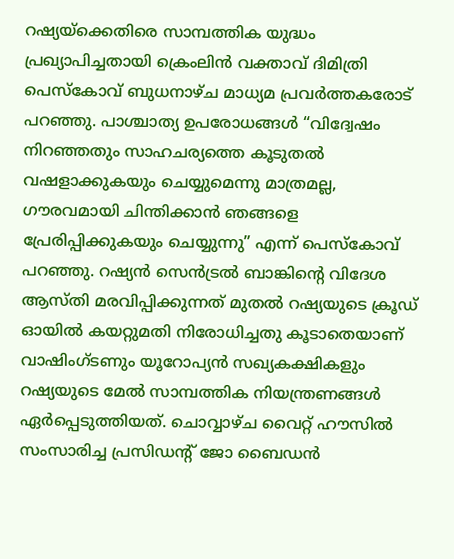റഷ്യയ്ക്കെതിരെ സാമ്പത്തിക യുദ്ധം പ്രഖ്യാപിച്ചതായി ക്രെം‌ലിന്‍ വക്താവ് ദിമിത്രി പെസ്കോവ് ബുധനാഴ്ച മാധ്യമ പ്രവർത്തകരോട് പറഞ്ഞു. പാശ്ചാത്യ ഉപരോധങ്ങൾ “വിദ്വേഷം നിറഞ്ഞതും സാഹചര്യത്തെ കൂടുതല്‍ വഷളാക്കുകയും ചെയ്യുമെന്നു മാത്രമല്ല, ഗൗരവമായി ചിന്തിക്കാൻ ഞങ്ങളെ പ്രേരിപ്പിക്കുകയും ചെയ്യുന്നു” എന്ന് പെസ്കോവ് പറഞ്ഞു. റഷ്യൻ സെൻട്രൽ ബാങ്കിന്റെ വിദേശ ആസ്തി മരവിപ്പിക്കുന്നത് മുതൽ റഷ്യയുടെ ക്രൂഡ് ഓയിൽ കയറ്റുമതി നിരോധിച്ചതു കൂടാതെയാണ് വാഷിംഗ്ടണും യൂറോപ്യൻ സഖ്യകക്ഷികളും റഷ്യയുടെ മേൽ സാമ്പത്തിക നിയന്ത്രണങ്ങൾ ഏർപ്പെടുത്തിയത്. ചൊവ്വാഴ്ച വൈറ്റ് ഹൗസിൽ സംസാരിച്ച പ്രസിഡന്റ് ജോ ബൈഡൻ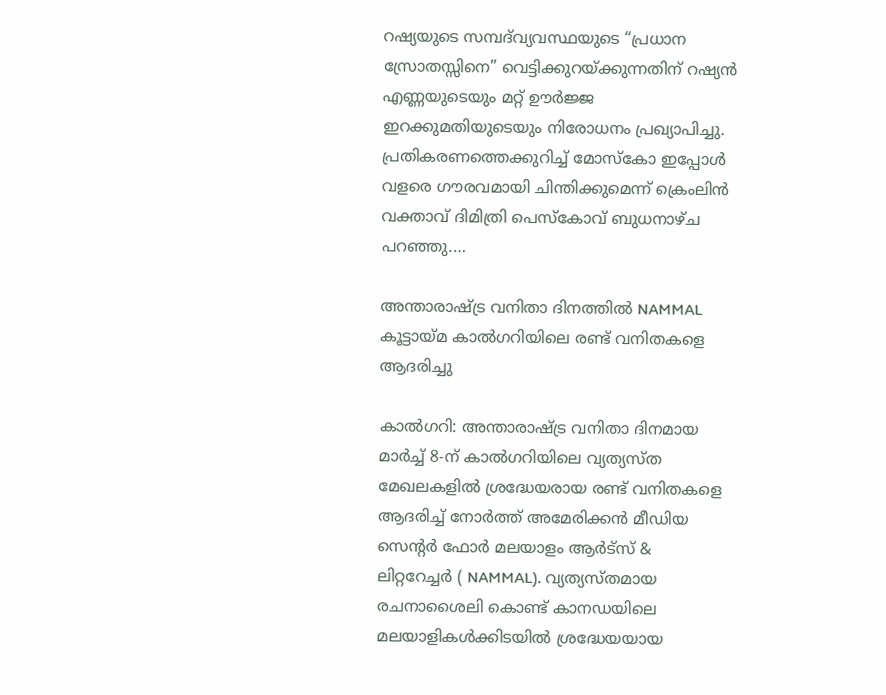റഷ്യയുടെ സമ്പദ്‌വ്യവസ്ഥയുടെ “പ്രധാന സ്രോതസ്സിനെ” വെട്ടിക്കുറയ്ക്കുന്നതിന് റഷ്യൻ എണ്ണയുടെയും മറ്റ് ഊർജ്ജ ഇറക്കുമതിയുടെയും നിരോധനം പ്രഖ്യാപിച്ചു. പ്രതികരണത്തെക്കുറിച്ച് മോസ്കോ ഇപ്പോൾ വളരെ ഗൗരവമായി ചിന്തിക്കുമെന്ന് ക്രെംലിൻ വക്താവ് ദിമിത്രി പെസ്കോവ് ബുധനാഴ്ച പറഞ്ഞു.…

അന്താരാഷ്ട്ര വനിതാ ദിനത്തിൽ NAMMAL കൂട്ടായ്മ കാൽഗറിയിലെ രണ്ട് വനിതകളെ ആദരിച്ചു

കാൽഗറി: അന്താരാഷ്ട്ര വനിതാ ദിനമായ മാർച്ച് 8-ന് കാൽഗറിയിലെ വ്യത്യസ്ത മേഖലകളിൽ ശ്രദ്ധേയരായ രണ്ട് വനിതകളെ ആദരിച്ച് നോർത്ത് അമേരിക്കൻ മീഡിയ സെന്റർ ഫോർ മലയാളം ആർട്സ് & ലിറ്ററേച്ചർ ( NAMMAL). വ്യത്യസ്തമായ രചനാശൈലി കൊണ്ട് കാനഡയിലെ മലയാളികൾക്കിടയിൽ ശ്രദ്ധേയയായ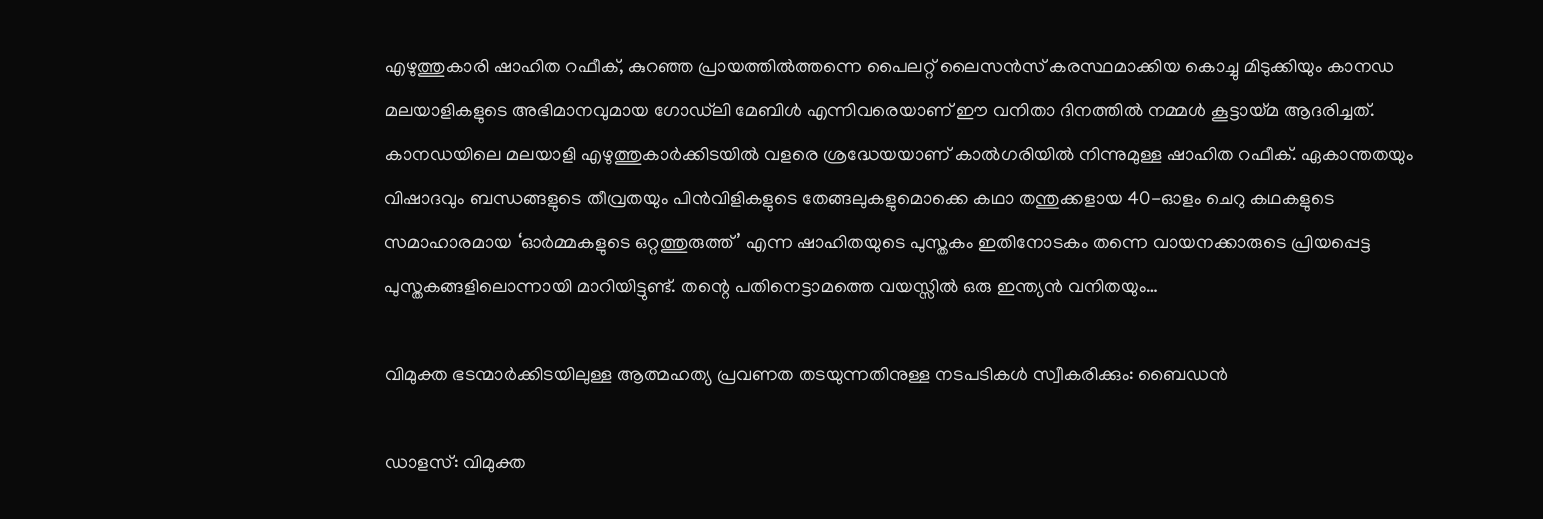എഴുത്തുകാരി ഷാഹിത റഫീക്, കുറഞ്ഞ പ്രായത്തിൽത്തന്നെ പൈലറ്റ് ലൈസൻസ് കരസ്ഥമാക്കിയ കൊച്ചു മിടുക്കിയും കാനഡ മലയാളികളുടെ അഭിമാനവുമായ ഗോഡ്‍ലി മേബിൾ എന്നിവരെയാണ് ഈ വനിതാ ദിനത്തിൽ നമ്മൾ കൂട്ടായ്മ ആദരിച്ചത്. കാനഡയിലെ മലയാളി എഴുത്തുകാർക്കിടയിൽ വളരെ ശ്രദ്ധേയയാണ് കാൽഗരിയിൽ നിന്നുമുള്ള ഷാഹിത റഫീക്. ഏകാന്തതയും വിഷാദവും ബന്ധങ്ങളുടെ തീവ്രതയും പിൻവിളികളുടെ തേങ്ങലുകളുമൊക്കെ കഥാ തന്തുക്കളായ 40-ഓളം ചെറു കഥകളുടെ സമാഹാരമായ ‘ഓർമ്മകളുടെ ഒറ്റത്തുരുത്ത്’ എന്ന ഷാഹിതയുടെ പുസ്തകം ഇതിനോടകം തന്നെ വായനക്കാരുടെ പ്രിയപ്പെട്ട പുസ്തകങ്ങളിലൊന്നായി മാറിയിട്ടുണ്ട്. തന്റെ പതിനെട്ടാമത്തെ വയസ്സിൽ ഒരു ഇന്ത്യൻ വനിതയും…

വിമുക്ത ഭടന്മാര്‍ക്കിടയിലുള്ള ആത്മഹത്യ പ്രവണത തടയുന്നതിനുള്ള നടപടികള്‍ സ്വീകരിക്കും: ബൈഡന്‍

ഡാളസ്: വിമുക്ത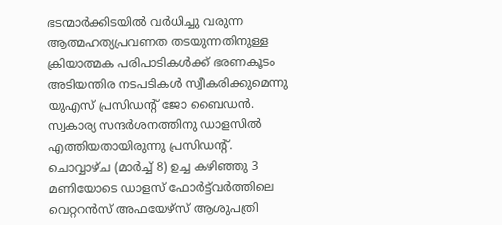ഭടന്മാര്‍ക്കിടയില്‍ വര്‍ധിച്ചു വരുന്ന ആത്മഹത്യപ്രവണത തടയുന്നതിനുള്ള ക്രിയാത്മക പരിപാടികള്‍ക്ക് ഭരണകൂടം അടിയന്തിര നടപടികള്‍ സ്വീകരിക്കുമെന്നു യുഎസ് പ്രസിഡന്റ് ജോ ബൈഡന്‍. സ്വകാര്യ സന്ദര്‍ശനത്തിനു ഡാളസില്‍ എത്തിയതായിരുന്നു പ്രസിഡന്റ്. ചൊവ്വാഴ്ച (മാര്‍ച്ച് 8) ഉച്ച കഴിഞ്ഞു 3 മണിയോടെ ഡാളസ് ഫോര്‍ട്ട്‌വര്‍ത്തിലെ വെറ്ററന്‍സ് അഫയേഴ്‌സ് ആശുപത്രി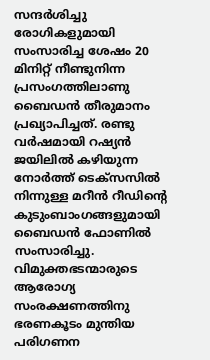സന്ദര്‍ശിച്ചു രോഗികളുമായി സംസാരിച്ച ശേഷം 20 മിനിറ്റ് നീണ്ടുനിന്ന പ്രസംഗത്തിലാണു ബൈഡന്‍ തീരുമാനം പ്രഖ്യാപിച്ചത്. രണ്ടു വര്‍ഷമായി റഷ്യന്‍ ജയിലില്‍ കഴിയുന്ന നോര്‍ത്ത് ടെക്‌സസില്‍ നിന്നുള്ള മറീന്‍ റീഡിന്റെ കുടുംബാംഗങ്ങളുമായി ബൈഡന്‍ ഫോണില്‍ സംസാരിച്ചു. വിമുക്തഭടന്മാരുടെ ആരോഗ്യ സംരക്ഷണത്തിനു ഭരണകൂടം മുന്തിയ പരിഗണന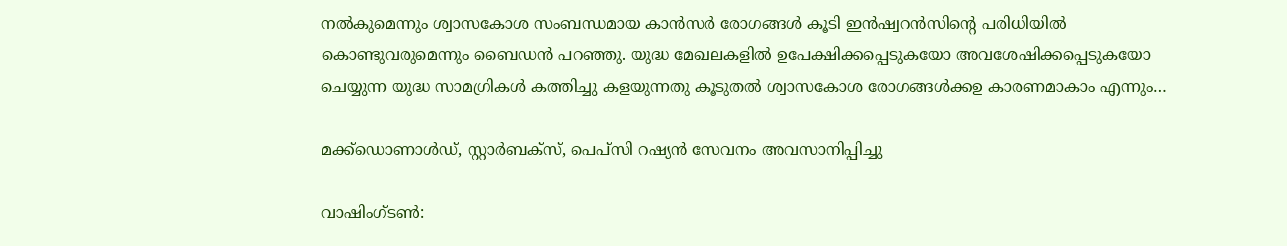നല്‍കുമെന്നും ശ്വാസകോശ സംബന്ധമായ കാന്‍സര്‍ രോഗങ്ങള്‍ കൂടി ഇന്‍ഷ്വറന്‍സിന്റെ പരിധിയില്‍ കൊണ്ടുവരുമെന്നും ബൈഡന്‍ പറഞ്ഞു. യുദ്ധ മേഖലകളില്‍ ഉപേക്ഷിക്കപ്പെടുകയോ അവശേഷിക്കപ്പെടുകയോ ചെയ്യുന്ന യുദ്ധ സാമഗ്രികള്‍ കത്തിച്ചു കളയുന്നതു കൂടുതല്‍ ശ്വാസകോശ രോഗങ്ങള്‍ക്കഉ കാരണമാകാം എന്നും…

മക്ക്‌ഡൊണാള്‍ഡ്, സ്റ്റാര്‍ബക്‌സ്, പെപ്‌സി റഷ്യന്‍ സേവനം അവസാനിപ്പിച്ചു

വാഷിംഗ്ടണ്‍: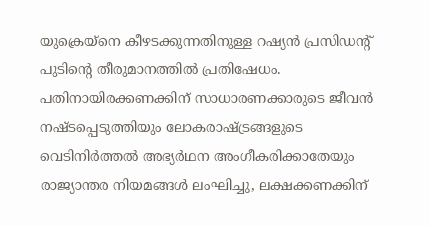യുക്രെയ്‌നെ കീഴടക്കുന്നതിനുള്ള റഷ്യന്‍ പ്രസിഡന്റ് പുടിന്റെ തീരുമാനത്തില്‍ പ്രതിഷേധം. പതിനായിരക്കണക്കിന് സാധാരണക്കാരുടെ ജീവന്‍ നഷ്ടപ്പെടുത്തിയും ലോകരാഷ്ട്രങ്ങളുടെ വെടിനിര്‍ത്തല്‍ അഭ്യര്‍ഥന അംഗീകരിക്കാതേയും രാജ്യാന്തര നിയമങ്ങള്‍ ലംഘിച്ചു, ലക്ഷക്കണക്കിന്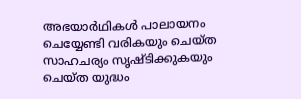അഭയാര്‍ഥികള്‍ പാലായനം ചെയ്യേണ്ടി വരികയും ചെയ്ത സാഹചര്യം സൃഷ്ടിക്കുകയും ചെയ്ത യുദ്ധം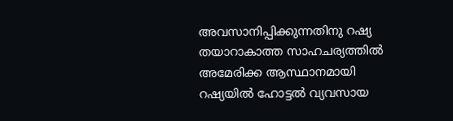അവസാനിപ്പിക്കുന്നതിനു റഷ്യ തയാറാകാത്ത സാഹചര്യത്തില്‍ അമേരിക്ക ആസ്ഥാനമായി റഷ്യയില്‍ ഹോട്ടല്‍ വ്യവസായ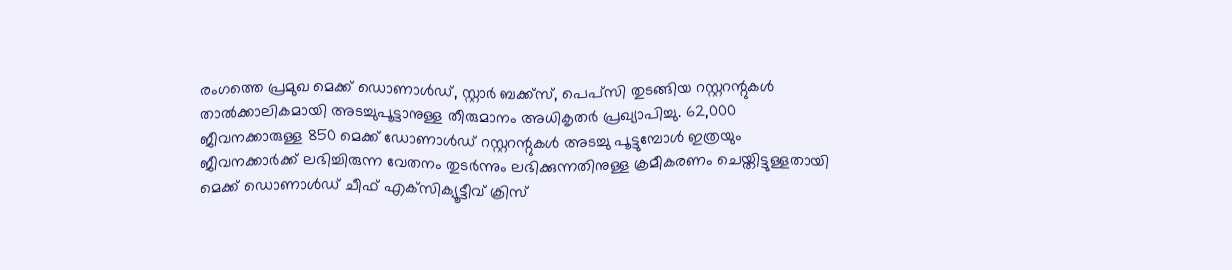രംഗത്തെ പ്രമുഖ മെക്ക് ഡൊണാള്‍ഡ്, സ്റ്റാര്‍ ബക്ക്‌സ്, പെപ്‌സി തുടങ്ങിയ റസ്റ്ററന്റുകള്‍ താല്‍ക്കാലികമായി അടച്ചുപൂട്ടാനുള്ള തീരുമാനം അധികൃതര്‍ പ്രഖ്യാപിച്ചു. 62,000 ജീവനക്കാരുള്ള 850 മെക്ക് ഡോണാള്‍ഡ് റസ്റ്ററന്റുകള്‍ അടച്ചു പൂട്ടുമ്പോള്‍ ഇത്രയും ജീവനക്കാര്‍ക്ക് ലഭിച്ചിരുന്ന വേതനം തുടര്‍ന്നും ലഭിക്കുന്നതിനുള്ള ക്രമീകരണം ചെയ്തിട്ടുള്ളതായി മെക്ക് ഡൊണാള്‍ഡ് ചീഫ് എക്‌സിക്യൂട്ടീവ് ക്രിസ്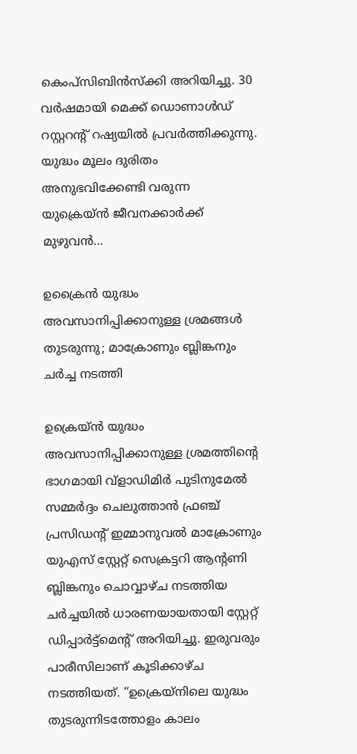കെംപ്‌സിബിന്‍സ്‌ക്കി അറിയിച്ചു. 30 വര്‍ഷമായി മെക്ക് ഡൊണാള്‍ഡ് റസ്റ്ററന്റ് റഷ്യയില്‍ പ്രവര്‍ത്തിക്കുന്നു. യുദ്ധം മൂലം ദുരിതം അനുഭവിക്കേണ്ടി വരുന്ന യുക്രെയ്ന്‍ ജീവനക്കാര്‍ക്ക് മുഴുവന്‍…

ഉക്രൈൻ യുദ്ധം അവസാനിപ്പിക്കാനുള്ള ശ്രമങ്ങൾ തുടരുന്നു; മാക്രോണും ബ്ലിങ്കനും ചർച്ച നടത്തി

ഉക്രെയ്‌ൻ യുദ്ധം അവസാനിപ്പിക്കാനുള്ള ശ്രമത്തിന്റെ ഭാഗമായി വ്‌ളാഡിമിർ പുടിനുമേൽ സമ്മർദ്ദം ചെലുത്താൻ ഫ്രഞ്ച് പ്രസിഡന്റ് ഇമ്മാനുവൽ മാക്രോണും യുഎസ് സ്റ്റേറ്റ് സെക്രട്ടറി ആന്റണി ബ്ലിങ്കനും ചൊവ്വാഴ്ച നടത്തിയ ചർച്ചയിൽ ധാരണയായതായി സ്റ്റേറ്റ് ഡിപ്പാർട്ട്‌മെന്റ് അറിയിച്ചു. ഇരുവരും പാരീസിലാണ് കൂടിക്കാഴ്ച നടത്തിയത്. “ഉക്രെയ്നിലെ യുദ്ധം തുടരുന്നിടത്തോളം കാലം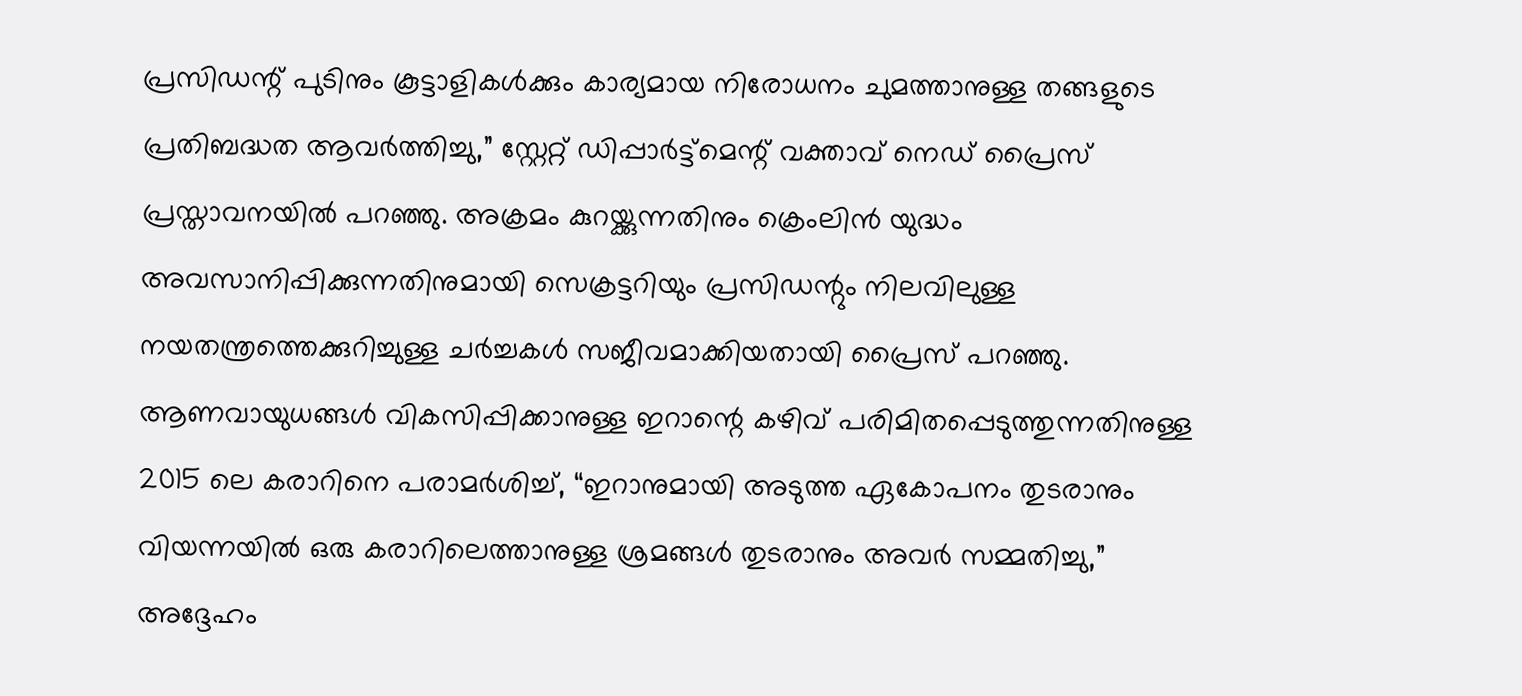പ്രസിഡന്റ് പുടിനും കൂട്ടാളികൾക്കും കാര്യമായ നിരോധനം ചുമത്താനുള്ള തങ്ങളുടെ പ്രതിബദ്ധത ആവർത്തിച്ചു,” സ്റ്റേറ്റ് ഡിപ്പാർട്ട്മെന്റ് വക്താവ് നെഡ് പ്രൈസ് പ്രസ്താവനയിൽ പറഞ്ഞു. അക്രമം കുറയ്ക്കുന്നതിനും ക്രെംലിൻ യുദ്ധം അവസാനിപ്പിക്കുന്നതിനുമായി സെക്രട്ടറിയും പ്രസിഡന്റും നിലവിലുള്ള നയതന്ത്രത്തെക്കുറിച്ചുള്ള ചര്‍ച്ചകള്‍ സജീവമാക്കിയതായി പ്രൈസ് പറഞ്ഞു. ആണവായുധങ്ങൾ വികസിപ്പിക്കാനുള്ള ഇറാന്റെ കഴിവ് പരിമിതപ്പെടുത്തുന്നതിനുള്ള 2015 ലെ കരാറിനെ പരാമർശിച്ച്, “ഇറാനുമായി അടുത്ത ഏകോപനം തുടരാനും വിയന്നയിൽ ഒരു കരാറിലെത്താനുള്ള ശ്രമങ്ങൾ തുടരാനും അവർ സമ്മതിച്ചു,” അദ്ദേഹം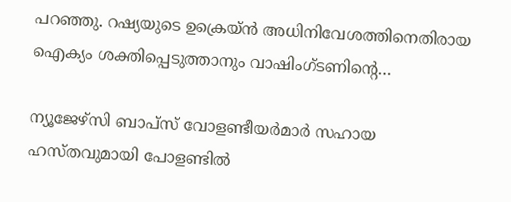പറഞ്ഞു. റഷ്യയുടെ ഉക്രെയ്‌ൻ അധിനിവേശത്തിനെതിരായ ഐക്യം ശക്തിപ്പെടുത്താനും വാഷിംഗ്ടണിന്റെ…

ന്യൂജേഴ്‌സി ബാപ്‌സ് വോളണ്ടീയര്‍മാര്‍ സഹായ ഹസ്തവുമായി പോളണ്ടില്‍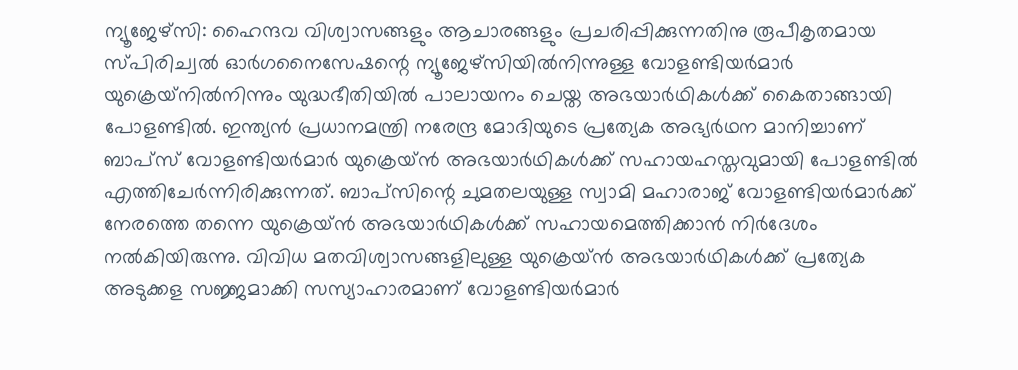ന്യൂജേഴ്‌സി: ഹൈന്ദവ വിശ്വാസങ്ങളും ആചാരങ്ങളും പ്രചരിപ്പിക്കുന്നതിനു രൂപീകൃതമായ സ്പിരിച്വല്‍ ഓര്‍ഗനൈസേഷന്റെ ന്യൂജേഴ്‌സിയില്‍നിന്നുള്ള വോളണ്ടിയര്‍മാര്‍ യുക്രെയ്‌നില്‍നിന്നും യുദ്ധഭീതിയില്‍ പാലായനം ചെയ്ത അഭയാര്‍ഥികള്‍ക്ക് കൈതാങ്ങായി പോളണ്ടില്‍. ഇന്ത്യന്‍ പ്രധാനമന്ത്രി നരേന്ദ്ര മോദിയുടെ പ്രത്യേക അഭ്യര്‍ഥന മാനിച്ചാണ് ബാപ്‌സ് വോളണ്ടിയര്‍മാര്‍ യുക്രെയ്ന്‍ അഭയാര്‍ഥികള്‍ക്ക് സഹായഹസ്തവുമായി പോളണ്ടില്‍ എത്തിചേര്‍ന്നിരിക്കുന്നത്. ബാപ്‌സിന്റെ ചുമതലയുള്ള സ്വാമി മഹാരാജ് വോളണ്ടിയര്‍മാര്‍ക്ക് നേരത്തെ തന്നെ യുക്രെയ്ന്‍ അഭയാര്‍ഥികള്‍ക്ക് സഹായമെത്തിക്കാന്‍ നിര്‍ദേശം നല്‍കിയിരുന്നു. വിവിധ മതവിശ്വാസങ്ങളിലുള്ള യുക്രെയ്ന്‍ അഭയാര്‍ഥികള്‍ക്ക് പ്രത്യേക അടുക്കള സജ്ജമാക്കി സസ്യാഹാരമാണ് വോളണ്ടിയര്‍മാര്‍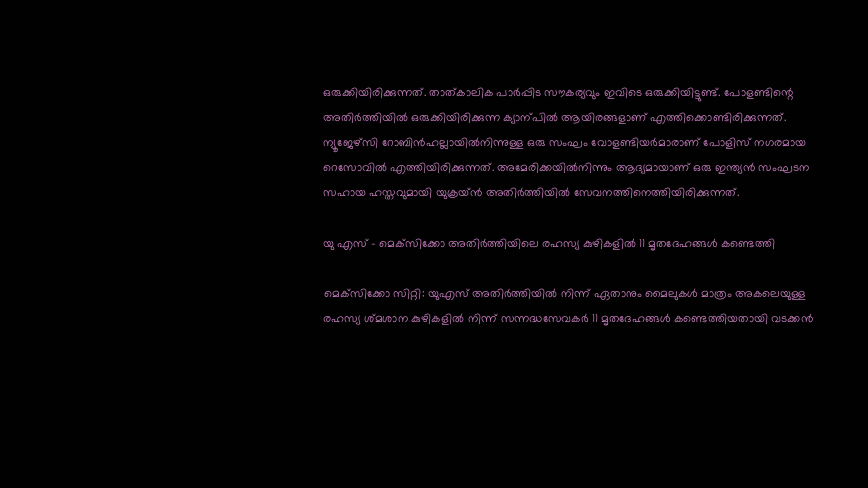ഒരുക്കിയിരിക്കുന്നത്. താത്കാലിക പാര്‍പ്പിട സൗകര്യവും ഇവിടെ ഒരുക്കിയിട്ടുണ്ട്. പോളണ്ടിന്റെ അതിര്‍ത്തിയില്‍ ഒരുക്കിയിരിക്കുന്ന ക്യാന്പില്‍ ആയിരങ്ങളാണ് എത്തിക്കൊണ്ടിരിക്കുന്നത്. ന്യൂജേഴ്‌സി റോബിന്‍ഹല്ലായില്‍നിന്നുള്ള ഒരു സംഘം വോളണ്ടിയര്‍മാരാണ് പോളിസ് നഗരമായ റെസോവില്‍ എത്തിയിരിക്കുന്നത്. അമേരിക്കയില്‍നിന്നും ആദ്യമായാണ് ഒരു ഇന്ത്യന്‍ സംഘടന സഹായ ഹസ്തവുമായി യുക്രയ്ന്‍ അതിര്‍ത്തിയില്‍ സേവനത്തിനെത്തിയിരിക്കുന്നത്.

യു എസ് – മെക്‌സിക്കോ അതിർത്തിയിലെ രഹസ്യ കുഴികളിൽ 11 മൃതദേഹങ്ങൾ കണ്ടെത്തി

മെക്‌സിക്കോ സിറ്റി: യുഎസ് അതിർത്തിയിൽ നിന്ന് ഏതാനും മൈലുകൾ മാത്രം അകലെയുള്ള രഹസ്യ ശ്മശാന കുഴികളിൽ നിന്ന് സന്നദ്ധസേവകർ 11 മൃതദേഹങ്ങൾ കണ്ടെത്തിയതായി വടക്കൻ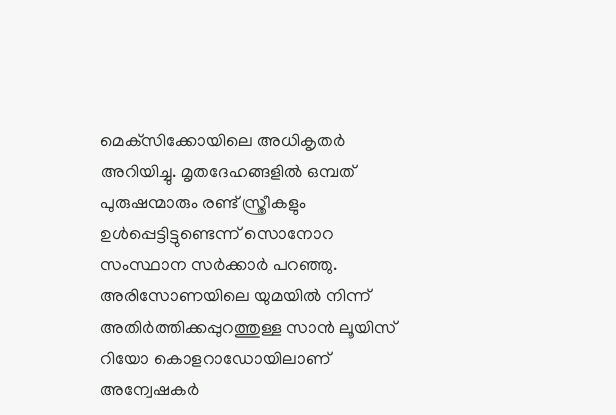മെക്‌സിക്കോയിലെ അധികൃതർ അറിയിച്ചു. മൃതദേഹങ്ങളിൽ ഒമ്പത് പുരുഷന്മാരും രണ്ട് സ്ത്രീകളും ഉൾപ്പെട്ടിട്ടുണ്ടെന്ന് സൊനോറ സംസ്ഥാന സർക്കാർ പറഞ്ഞു. അരിസോണയിലെ യുമയിൽ നിന്ന് അതിർത്തിക്കപ്പുറത്തുള്ള സാൻ ലൂയിസ് റിയോ കൊളറാഡോയിലാണ് അന്വേഷകർ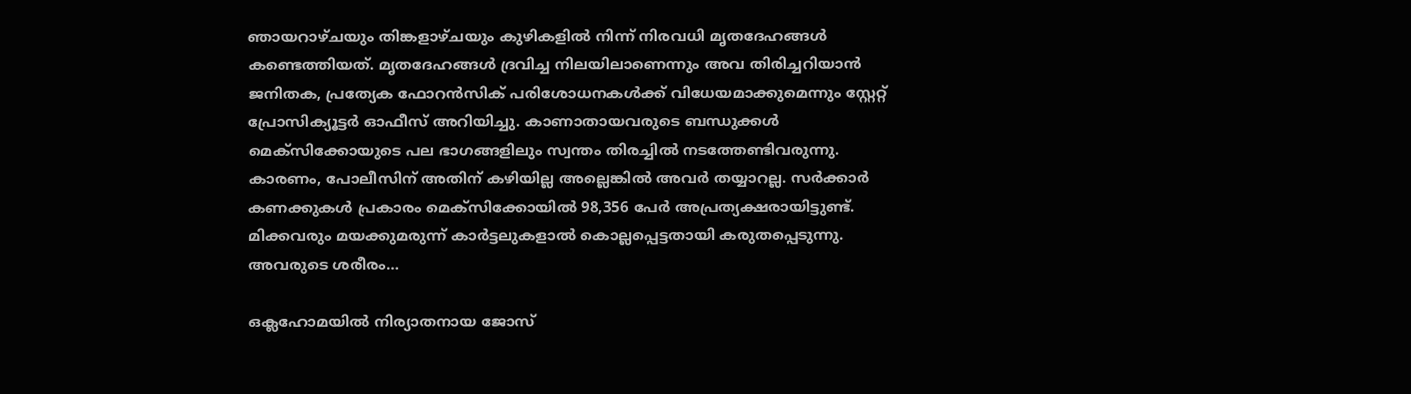ഞായറാഴ്‌ചയും തിങ്കളാഴ്ചയും കുഴികളില്‍ നിന്ന് നിരവധി മൃതദേഹങ്ങൾ കണ്ടെത്തിയത്. മൃതദേഹങ്ങൾ ദ്രവിച്ച നിലയിലാണെന്നും അവ തിരിച്ചറിയാൻ ജനിതക, പ്രത്യേക ഫോറൻസിക് പരിശോധനകൾക്ക് വിധേയമാക്കുമെന്നും സ്റ്റേറ്റ് പ്രോസിക്യൂട്ടർ ഓഫീസ് അറിയിച്ചു. കാണാതായവരുടെ ബന്ധുക്കൾ മെക്‌സിക്കോയുടെ പല ഭാഗങ്ങളിലും സ്വന്തം തിരച്ചിൽ നടത്തേണ്ടിവരുന്നു. കാരണം, പോലീസിന് അതിന് കഴിയില്ല അല്ലെങ്കിൽ അവര്‍ തയ്യാറല്ല. സർക്കാർ കണക്കുകൾ പ്രകാരം മെക്സിക്കോയിൽ 98,356 പേർ അപ്രത്യക്ഷരായിട്ടുണ്ട്. മിക്കവരും മയക്കുമരുന്ന് കാർട്ടലുകളാൽ കൊല്ലപ്പെട്ടതായി കരുതപ്പെടുന്നു. അവരുടെ ശരീരം…

ഒക്ലഹോമയിൽ നിര്യാതനായ ജോസ്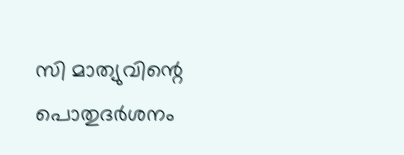സി മാത്യുവിന്റെ പൊതുദർശനം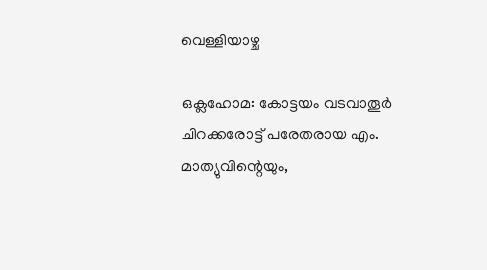വെള്ളിയാഴ്ച

ഒക്ലഹോമ: കോട്ടയം വടവാതൂർ ചിറക്കരോട്ട് പരേതരായ എം. മാത്യുവിന്റെയും,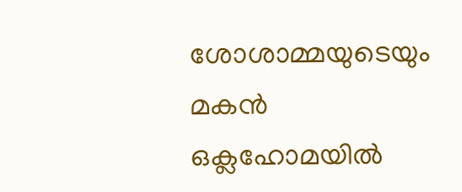ശോശാമ്മയുടെയും മകൻ ഒക്ലഹോമയിൽ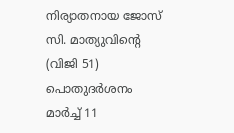നിര്യാതനായ ജോസ് സി. മാത്യുവിന്റെ (വിജി 51) പൊതുദർശനം മാർച്ച് 11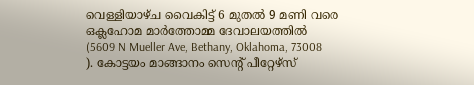വെള്ളിയാഴ്ച വൈകിട്ട് 6 മുതൽ 9 മണി വരെ ഒക്ലഹോമ മാർത്തോമ്മ ദേവാലയത്തിൽ (5609 N Mueller Ave, Bethany, Oklahoma, 73008 ). കോട്ടയം മാങ്ങാനം സെന്റ് പീറ്റേഴ്സ്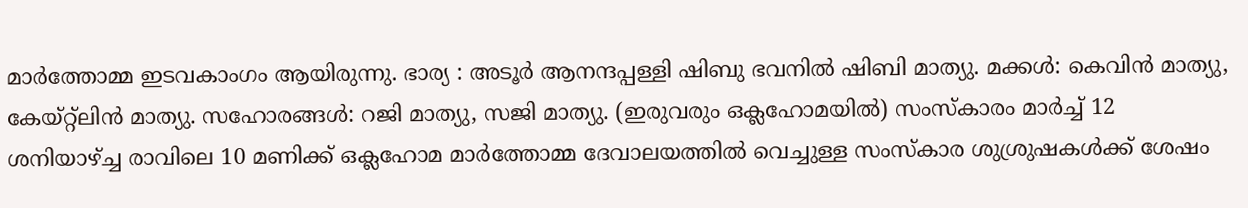മാർത്തോമ്മ ഇടവകാംഗം ആയിരുന്നു. ഭാര്യ : അടൂർ ആനന്ദപ്പള്ളി ഷിബു ഭവനിൽ ഷിബി മാത്യു. മക്കൾ: കെവിൻ മാത്യു, കേയ്റ്റ്ലിൻ മാത്യു. സഹോരങ്ങൾ: റജി മാത്യു, സജി മാത്യു. (ഇരുവരും ഒക്ലഹോമയിൽ) സംസ്കാരം മാർച്ച് 12 ശനിയാഴ്ച്ച രാവിലെ 10 മണിക്ക് ഒക്ലഹോമ മാർത്തോമ്മ ദേവാലയത്തിൽ വെച്ചുള്ള സംസ്കാര ശുശ്രുഷകൾക്ക് ശേഷം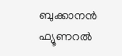ബുക്കാനൻ ഫ്യൂണറൽ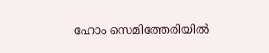ഹോം സെമിത്തേരിയിൽ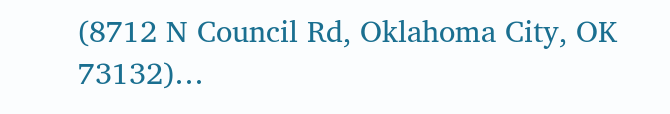(8712 N Council Rd, Oklahoma City, OK 73132)…